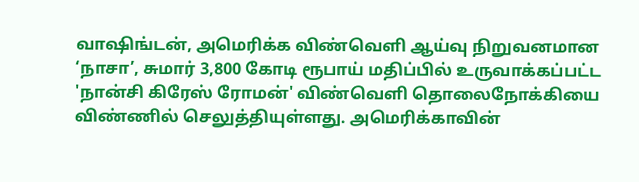வாஷிங்டன், அமெரிக்க விண்வெளி ஆய்வு நிறுவனமான ‘நாசா’, சுமார் 3,800 கோடி ரூபாய் மதிப்பில் உருவாக்கப்பட்ட 'நான்சி கிரேஸ் ரோமன்' விண்வெளி தொலைநோக்கியை விண்ணில் செலுத்தியுள்ளது. அமெரிக்காவின்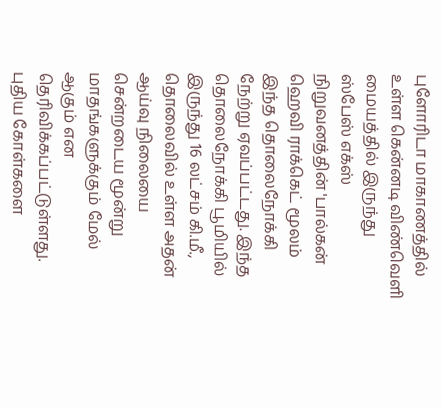புளோரிடா மாகாணத்தில் உள்ள கென்னடி விண்வெளி மையத்தில் இருந்து ஸ்பேஸ் எக்ஸ் நிறுவனத்தின் 'பால்கன் ஹெவி ராக்கெட் மூலம் இந்த தொலைநோக்கி நேற்று ஏவப்பட்டது. இந்த தொலைநோக்கி பூமியில் இருந்து 16 லட்சம் கி.மீ., தொலைவில் உள்ள அதன் ஆய்வு நிலையை சென்றடைய மூன்று மாதங்களுக்கும் மேல் ஆகும் என தெரிவிக்கப்பட்டுள்ளது. புதிய கோள்களை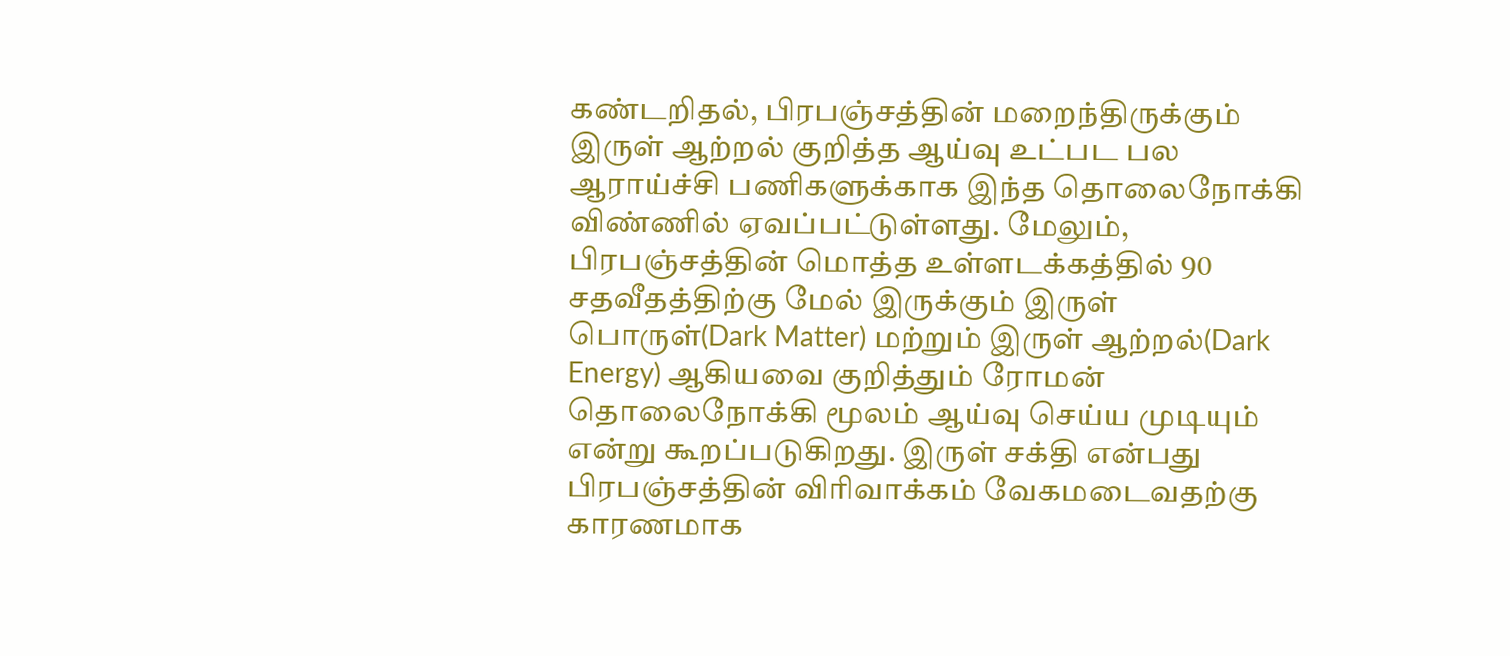கண்டறிதல், பிரபஞ்சத்தின் மறைந்திருக்கும் இருள் ஆற்றல் குறித்த ஆய்வு உட்பட பல ஆராய்ச்சி பணிகளுக்காக இந்த தொலைநோக்கி விண்ணில் ஏவப்பட்டுள்ளது. மேலும், பிரபஞ்சத்தின் மொத்த உள்ளடக்கத்தில் 90 சதவீதத்திற்கு மேல் இருக்கும் இருள் பொருள்(Dark Matter) மற்றும் இருள் ஆற்றல்(Dark Energy) ஆகியவை குறித்தும் ரோமன் தொலைநோக்கி மூலம் ஆய்வு செய்ய முடியும் என்று கூறப்படுகிறது. இருள் சக்தி என்பது பிரபஞ்சத்தின் விரிவாக்கம் வேகமடைவதற்கு காரணமாக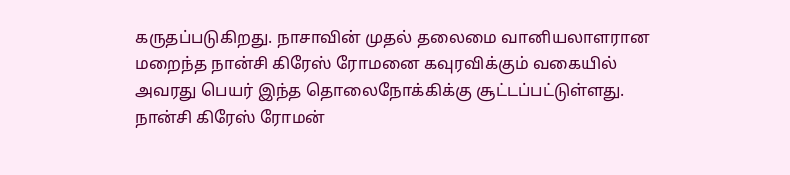கருதப்படுகிறது. நாசாவின் முதல் தலைமை வானியலாளரான மறைந்த நான்சி கிரேஸ் ரோமனை கவுரவிக்கும் வகையில் அவரது பெயர் இந்த தொலைநோக்கிக்கு சூட்டப்பட்டுள்ளது. நான்சி கிரேஸ் ரோமன்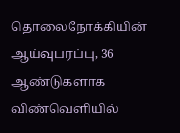தொலைநோக்கியின் ஆய்வுபரப்பு, 36 ஆண்டுகளாக விண்வெளியில்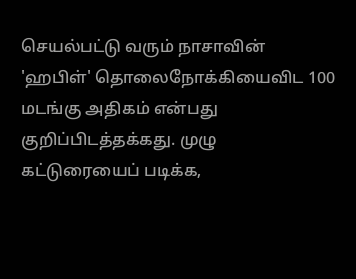செயல்பட்டு வரும் நாசாவின் 'ஹபிள்' தொலைநோக்கியைவிட 100 மடங்கு அதிகம் என்பது குறிப்பிடத்தக்கது. முழு கட்டுரையைப் படிக்க,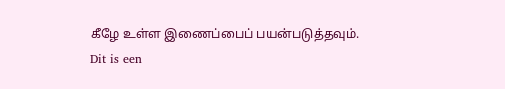கீழே உள்ள இணைப்பைப் பயன்படுத்தவும்.
Dit is een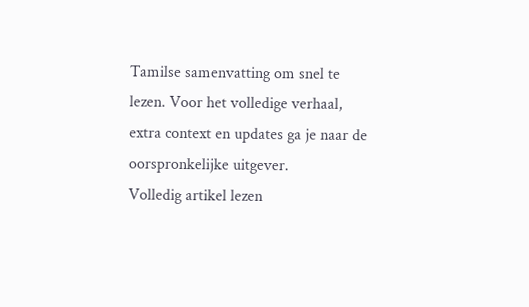Tamilse samenvatting om snel te lezen. Voor het volledige verhaal, extra context en updates ga je naar de oorspronkelijke uitgever.
Volledig artikel lezen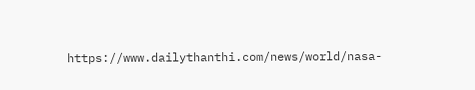https://www.dailythanthi.com/news/world/nasa-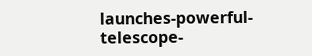launches-powerful-telescope-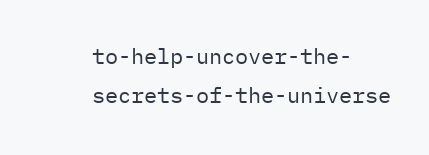to-help-uncover-the-secrets-of-the-universe